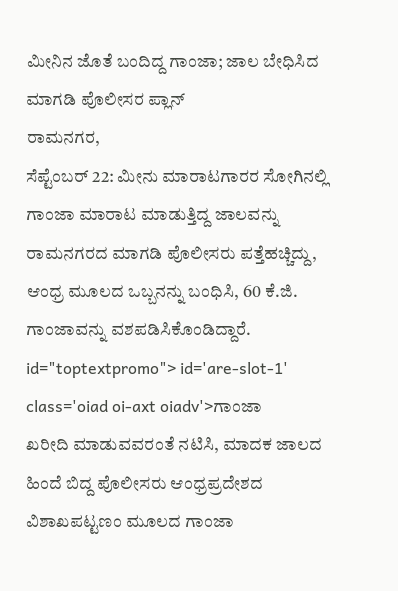ಮೀನಿನ ಜೊತೆ ಬಂದಿದ್ದ ಗಾಂಜಾ; ಜಾಲ ಬೇಧಿಸಿದ ಮಾಗಡಿ ಪೊಲೀಸರ ಪ್ಲಾನ್
ರಾಮನಗರ,
ಸೆಪ್ಟೆಂಬರ್ 22: ಮೀನು ಮಾರಾಟಗಾರರ ಸೋಗಿನಲ್ಲಿ ಗಾಂಜಾ ಮಾರಾಟ ಮಾಡುತ್ತಿದ್ದ ಜಾಲವನ್ನು ರಾಮನಗರದ ಮಾಗಡಿ ಪೊಲೀಸರು ಪತ್ತೆಹಚ್ಚಿದ್ದು, ಆಂಧ್ರ ಮೂಲದ ಒಬ್ಬನನ್ನು ಬಂಧಿಸಿ, 60 ಕೆ.ಜಿ. ಗಾಂಜಾವನ್ನು ವಶಪಡಿಸಿಕೊಂಡಿದ್ದಾರೆ. id="toptextpromo"> id='are-slot-1' class='oiad oi-axt oiadv'>ಗಾಂಜಾ
ಖರೀದಿ ಮಾಡುವವರಂತೆ ನಟಿಸಿ, ಮಾದಕ ಜಾಲದ ಹಿಂದೆ ಬಿದ್ದ ಪೊಲೀಸರು ಆಂಧ್ರಪ್ರದೇಶದ ವಿಶಾಖಪಟ್ಟಣಂ ಮೂಲದ ಗಾಂಜಾ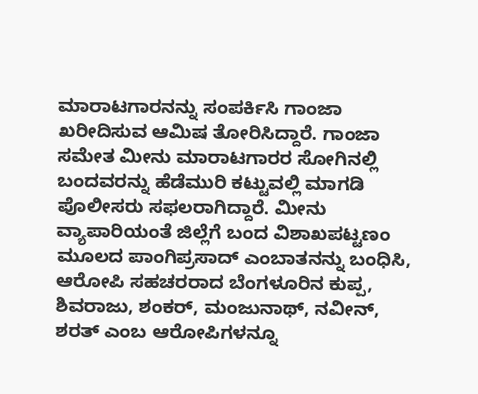ಮಾರಾಟಗಾರನನ್ನು ಸಂಪರ್ಕಿಸಿ ಗಾಂಜಾ ಖರೀದಿಸುವ ಆಮಿಷ ತೋರಿಸಿದ್ದಾರೆ. ಗಾಂಜಾ ಸಮೇತ ಮೀನು ಮಾರಾಟಗಾರರ ಸೋಗಿನಲ್ಲಿ ಬಂದವರನ್ನು ಹೆಡೆಮುರಿ ಕಟ್ಟುವಲ್ಲಿ ಮಾಗಡಿ ಪೊಲೀಸರು ಸಫಲರಾಗಿದ್ದಾರೆ. ಮೀನು ವ್ಯಾಪಾರಿಯಂತೆ ಜಿಲ್ಲೆಗೆ ಬಂದ ವಿಶಾಖಪಟ್ಟಣಂ ಮೂಲದ ಪಾಂಗಿಪ್ರಸಾದ್ ಎಂಬಾತನನ್ನು ಬಂಧಿಸಿ, ಆರೋಪಿ ಸಹಚರರಾದ ಬೆಂಗಳೂರಿನ ಕುಪ್ಪ, ಶಿವರಾಜು, ಶಂಕರ್, ಮಂಜುನಾಥ್, ನವೀನ್, ಶರತ್ ಎಂಬ ಆರೋಪಿಗಳನ್ನೂ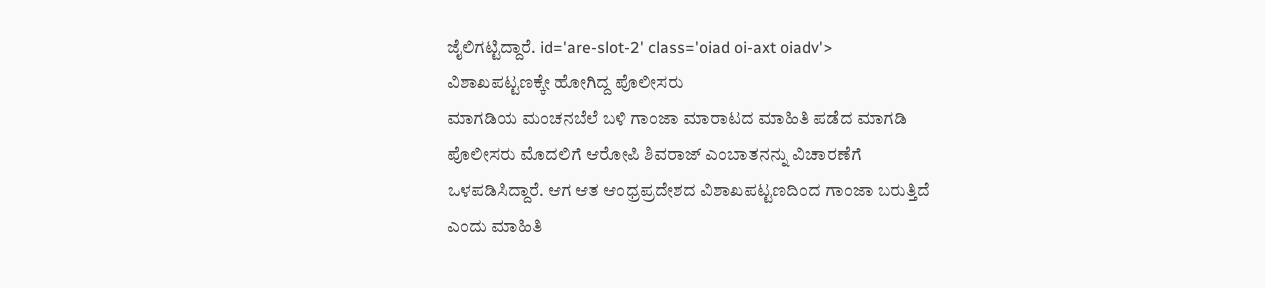ಜೈಲಿಗಟ್ಟಿದ್ದಾರೆ. id='are-slot-2' class='oiad oi-axt oiadv'>
ವಿಶಾಖಪಟ್ಟಣಕ್ಕೇ ಹೋಗಿದ್ದ ಪೊಲೀಸರು
ಮಾಗಡಿಯ ಮಂಚನಬೆಲೆ ಬಳಿ ಗಾಂಜಾ ಮಾರಾಟದ ಮಾಹಿತಿ ಪಡೆದ ಮಾಗಡಿ ಪೊಲೀಸರು ಮೊದಲಿಗೆ ಆರೋಪಿ ಶಿವರಾಜ್ ಎಂಬಾತನನ್ನು ವಿಚಾರಣೆಗೆ ಒಳಪಡಿಸಿದ್ದಾರೆ. ಆಗ ಆತ ಆಂಧ್ರಪ್ರದೇಶದ ವಿಶಾಖಪಟ್ಟಣದಿಂದ ಗಾಂಜಾ ಬರುತ್ತಿದೆ ಎಂದು ಮಾಹಿತಿ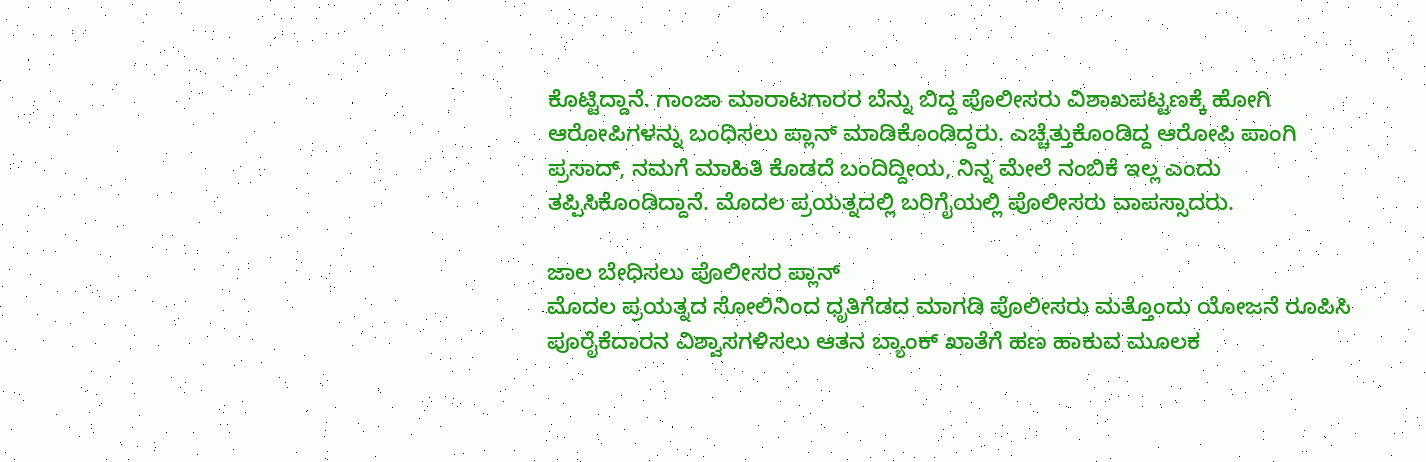ಕೊಟ್ಟಿದ್ದಾನೆ. ಗಾಂಜಾ ಮಾರಾಟಗಾರರ ಬೆನ್ನು ಬಿದ್ದ ಪೊಲೀಸರು ವಿಶಾಖಪಟ್ಟಣಕ್ಕೆ ಹೋಗಿ ಆರೋಪಿಗಳನ್ನು ಬಂಧಿಸಲು ಪ್ಲಾನ್ ಮಾಡಿಕೊಂಡಿದ್ದರು. ಎಚ್ಚೆತ್ತುಕೊಂಡಿದ್ದ ಆರೋಪಿ ಪಾಂಗಿ ಪ್ರಸಾದ್, ನಮಗೆ ಮಾಹಿತಿ ಕೊಡದೆ ಬಂದಿದ್ದೀಯ, ನಿನ್ನ ಮೇಲೆ ನಂಬಿಕೆ ಇಲ್ಲ ಎಂದು ತಪ್ಪಿಸಿಕೊಂಡಿದ್ದಾನೆ. ಮೊದಲ ಪ್ರಯತ್ನದಲ್ಲಿ ಬರಿಗೈಯಲ್ಲಿ ಪೊಲೀಸರು ವಾಪಸ್ಸಾದರು.

ಜಾಲ ಬೇಧಿಸಲು ಪೊಲೀಸರ ಪ್ಲಾನ್
ಮೊದಲ ಪ್ರಯತ್ನದ ಸೋಲಿನಿಂದ ಧೃತಿಗೆಡದ ಮಾಗಡಿ ಪೊಲೀಸರು ಮತ್ತೊಂದು ಯೋಜನೆ ರೂಪಿಸಿ ಪೂರೈಕೆದಾರನ ವಿಶ್ವಾಸಗಳಿಸಲು ಆತನ ಬ್ಯಾಂಕ್ ಖಾತೆಗೆ ಹಣ ಹಾಕುವ ಮೂಲಕ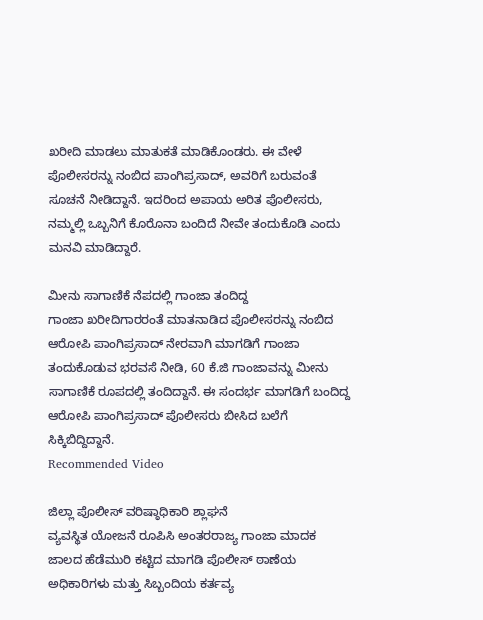ಖರೀದಿ ಮಾಡಲು ಮಾತುಕತೆ ಮಾಡಿಕೊಂಡರು. ಈ ವೇಳೆ ಪೊಲೀಸರನ್ನು ನಂಬಿದ ಪಾಂಗಿಪ್ರಸಾದ್, ಅವರಿಗೆ ಬರುವಂತೆ ಸೂಚನೆ ನೀಡಿದ್ದಾನೆ. ಇದರಿಂದ ಅಪಾಯ ಅರಿತ ಪೊಲೀಸರು, ನಮ್ಮಲ್ಲಿ ಒಬ್ಬನಿಗೆ ಕೊರೊನಾ ಬಂದಿದೆ ನೀವೇ ತಂದುಕೊಡಿ ಎಂದು ಮನವಿ ಮಾಡಿದ್ದಾರೆ.

ಮೀನು ಸಾಗಾಣಿಕೆ ನೆಪದಲ್ಲಿ ಗಾಂಜಾ ತಂದಿದ್ದ
ಗಾಂಜಾ ಖರೀದಿಗಾರರಂತೆ ಮಾತನಾಡಿದ ಪೊಲೀಸರನ್ನು ನಂಬಿದ ಆರೋಪಿ ಪಾಂಗಿಪ್ರಸಾದ್ ನೇರವಾಗಿ ಮಾಗಡಿಗೆ ಗಾಂಜಾ ತಂದುಕೊಡುವ ಭರವಸೆ ನೀಡಿ, 60 ಕೆ.ಜಿ ಗಾಂಜಾವನ್ನು ಮೀನು ಸಾಗಾಣಿಕೆ ರೂಪದಲ್ಲಿ ತಂದಿದ್ದಾನೆ. ಈ ಸಂದರ್ಭ ಮಾಗಡಿಗೆ ಬಂದಿದ್ದ ಆರೋಪಿ ಪಾಂಗಿಪ್ರಸಾದ್ ಪೊಲೀಸರು ಬೀಸಿದ ಬಲೆಗೆ ಸಿಕ್ಕಿಬಿದ್ದಿದ್ದಾನೆ.
Recommended Video

ಜಿಲ್ಲಾ ಪೊಲೀಸ್ ವರಿಷ್ಠಾಧಿಕಾರಿ ಶ್ಲಾಘನೆ
ವ್ಯವಸ್ಥಿತ ಯೋಜನೆ ರೂಪಿಸಿ ಅಂತರರಾಜ್ಯ ಗಾಂಜಾ ಮಾದಕ ಜಾಲದ ಹೆಡೆಮುರಿ ಕಟ್ಟಿದ ಮಾಗಡಿ ಪೊಲೀಸ್ ಠಾಣೆಯ ಅಧಿಕಾರಿಗಳು ಮತ್ತು ಸಿಬ್ಬಂದಿಯ ಕರ್ತವ್ಯ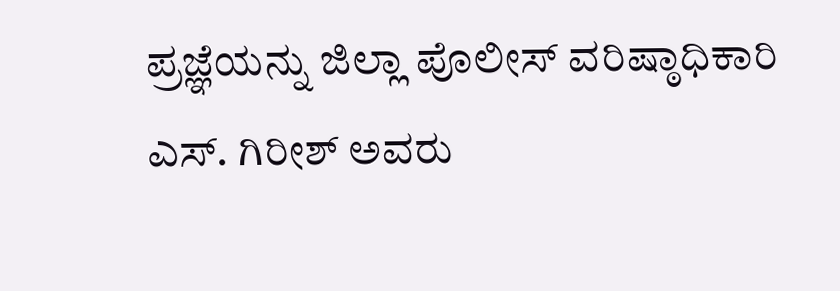ಪ್ರಜ್ಞೆಯನ್ನು ಜಿಲ್ಲಾ ಪೊಲೀಸ್ ವರಿಷ್ಠಾಧಿಕಾರಿ ಎಸ್. ಗಿರೀಶ್ ಅವರು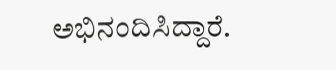ಅಭಿನಂದಿಸಿದ್ದಾರೆ.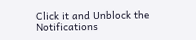Click it and Unblock the Notifications